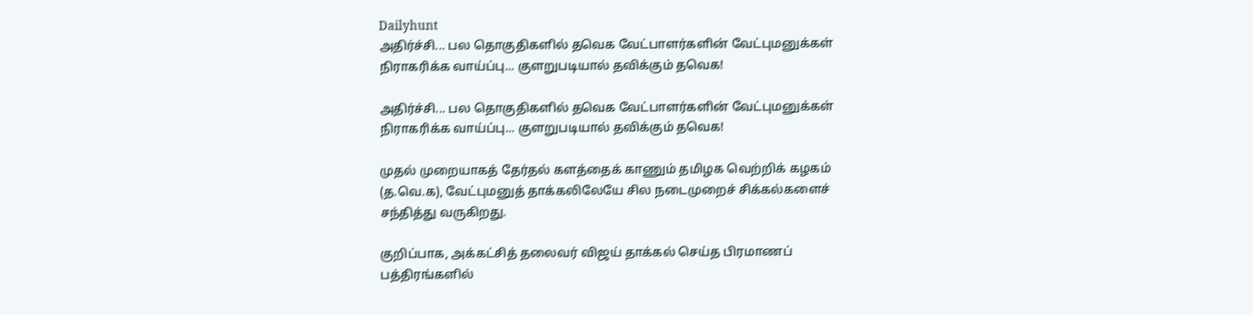Dailyhunt
அதிர்ச்சி... பல தொகுதிகளில் தவெக வேட்பாளர்களின் வேட்புமனுக்கள் நிராகரிக்க வாய்ப்பு... குளறுபடியால் தவிக்கும் தவெக!

அதிர்ச்சி... பல தொகுதிகளில் தவெக வேட்பாளர்களின் வேட்புமனுக்கள் நிராகரிக்க வாய்ப்பு... குளறுபடியால் தவிக்கும் தவெக!

முதல் முறையாகத் தேர்தல் களத்தைக் காணும் தமிழக வெற்றிக் கழகம் (த.வெ.க), வேட்புமனுத் தாக்கலிலேயே சில நடைமுறைச் சிக்கல்களைச் சந்தித்து வருகிறது.

குறிப்பாக, அக்கட்சித் தலைவர் விஜய் தாக்கல் செய்த பிரமாணப் பத்திரங்களில்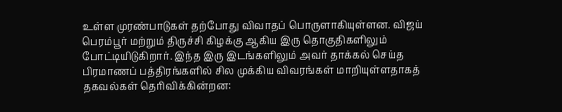உள்ள முரண்பாடுகள் தற்போது விவாதப் பொருளாகியுள்ளன. விஜய் பெரம்பூர் மற்றும் திருச்சி கிழக்கு ஆகிய இரு தொகுதிகளிலும் போட்டியிடுகிறார். இந்த இரு இடங்களிலும் அவர் தாக்கல் செய்த பிரமாணப் பத்திரங்களில் சில முக்கிய விவரங்கள் மாறியுள்ளதாகத் தகவல்கள் தெரிவிக்கின்றன: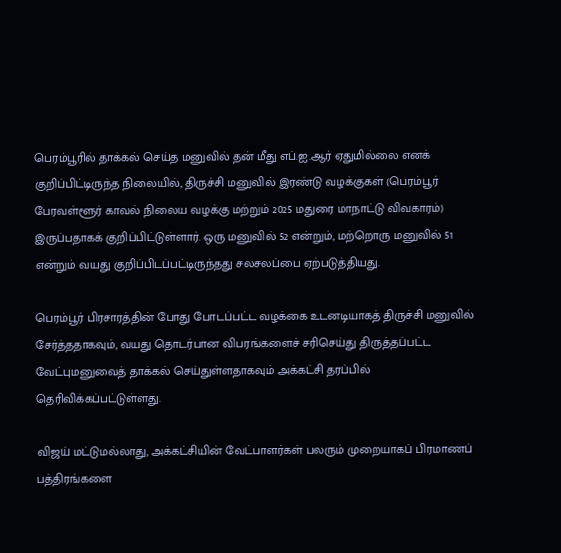பெரம்பூரில் தாக்கல் செய்த மனுவில் தன் மீது எப்.ஐ.ஆர் ஏதுமில்லை எனக் குறிப்பிட்டிருந்த நிலையில், திருச்சி மனுவில் இரண்டு வழக்குகள் (பெரம்பூர் பேரவள்ளூர் காவல் நிலைய வழக்கு மற்றும் 2025 மதுரை மாநாட்டு விவகாரம்) இருப்பதாகக் குறிப்பிட்டுள்ளார். ஒரு மனுவில் 52 என்றும், மற்றொரு மனுவில் 51 என்றும் வயது குறிப்பிடப்பட்டிருந்தது சலசலப்பை ஏற்படுத்தியது.

பெரம்பூர் பிரசாரத்தின் போது போடப்பட்ட வழக்கை உடனடியாகத் திருச்சி மனுவில் சேர்த்ததாகவும், வயது தொடர்பான விபரங்களைச் சரிசெய்து திருத்தப்பட்ட வேட்புமனுவைத் தாக்கல் செய்துள்ளதாகவும் அக்கட்சி தரப்பில் தெரிவிக்கப்பட்டுள்ளது.

விஜய் மட்டுமல்லாது, அக்கட்சியின் வேட்பாளர்கள் பலரும் முறையாகப் பிரமாணப் பத்திரங்களை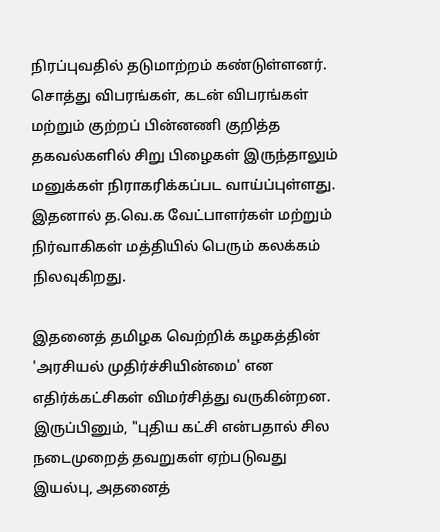நிரப்புவதில் தடுமாற்றம் கண்டுள்ளனர். சொத்து விபரங்கள், கடன் விபரங்கள் மற்றும் குற்றப் பின்னணி குறித்த தகவல்களில் சிறு பிழைகள் இருந்தாலும் மனுக்கள் நிராகரிக்கப்பட வாய்ப்புள்ளது. இதனால் த.வெ.க வேட்பாளர்கள் மற்றும் நிர்வாகிகள் மத்தியில் பெரும் கலக்கம் நிலவுகிறது.

இதனைத் தமிழக வெற்றிக் கழகத்தின் 'அரசியல் முதிர்ச்சியின்மை' என எதிர்க்கட்சிகள் விமர்சித்து வருகின்றன. இருப்பினும், "புதிய கட்சி என்பதால் சில நடைமுறைத் தவறுகள் ஏற்படுவது இயல்பு, அதனைத்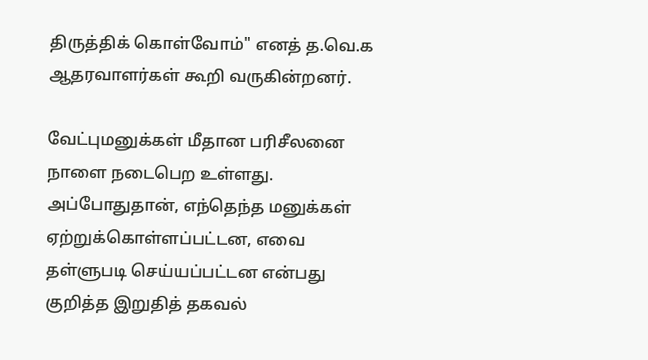திருத்திக் கொள்வோம்" எனத் த.வெ.க ஆதரவாளர்கள் கூறி வருகின்றனர்.

வேட்புமனுக்கள் மீதான பரிசீலனை நாளை நடைபெற உள்ளது. அப்போதுதான், எந்தெந்த மனுக்கள் ஏற்றுக்கொள்ளப்பட்டன, எவை தள்ளுபடி செய்யப்பட்டன என்பது குறித்த இறுதித் தகவல்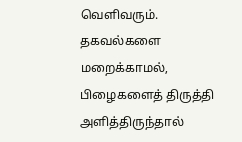வெளிவரும். தகவல்களை மறைக்காமல், பிழைகளைத் திருத்தி அளித்திருந்தால்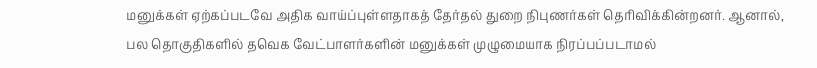மனுக்கள் ஏற்கப்படவே அதிக வாய்ப்புள்ளதாகத் தேர்தல் துறை நிபுணர்கள் தெரிவிக்கின்றனர். ஆனால், பல தொகுதிகளில் தவெக வேட்பாளர்களின் மனுக்கள் முழுமையாக நிரப்பப்படாமல்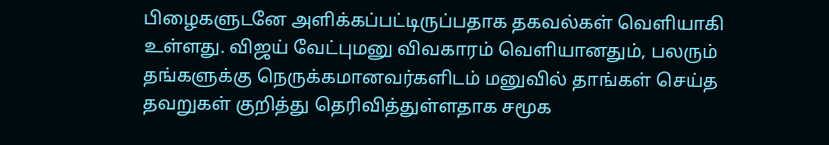பிழைகளுடனே அளிக்கப்பட்டிருப்பதாக தகவல்கள் வெளியாகி உள்ளது. விஜய் வேட்புமனு விவகாரம் வெளியானதும், பலரும் தங்களுக்கு நெருக்கமானவர்களிடம் மனுவில் தாங்கள் செய்த தவறுகள் குறித்து தெரிவித்துள்ளதாக சமூக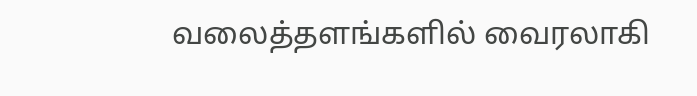வலைத்தளங்களில் வைரலாகி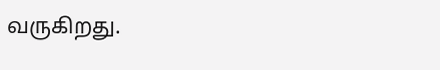வருகிறது.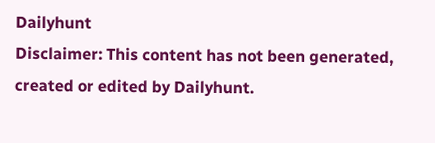Dailyhunt
Disclaimer: This content has not been generated, created or edited by Dailyhunt.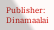Publisher: Dinamaalai